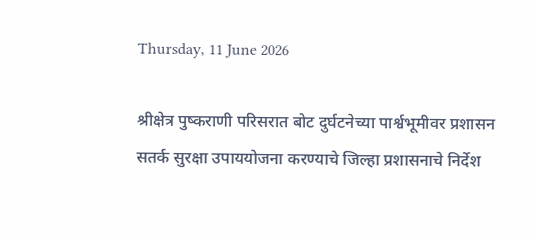Thursday, 11 June 2026

श्रीक्षेत्र पुष्कराणी परिसरात बोट दुर्घटनेच्या पार्श्वभूमीवर प्रशासन सतर्क सुरक्षा उपाययोजना करण्याचे जिल्हा प्रशासनाचे निर्देश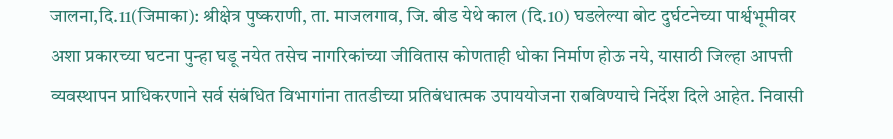जालना,दि.11(जिमाका): श्रीक्षेत्र पुष्कराणी, ता. माजलगाव, जि. बीड येथे काल (दि.10) घडलेल्या बोट दुर्घटनेच्या पार्श्वभूमीवर अशा प्रकारच्या घटना पुन्हा घडू नयेत तसेच नागरिकांच्या जीवितास कोणताही धोका निर्माण होऊ नये, यासाठी जिल्हा आपत्ती व्यवस्थापन प्राधिकरणाने सर्व संबंधित विभागांना तातडीच्या प्रतिबंधात्मक उपाययोजना राबविण्याचे निर्देश दिले आहेत. निवासी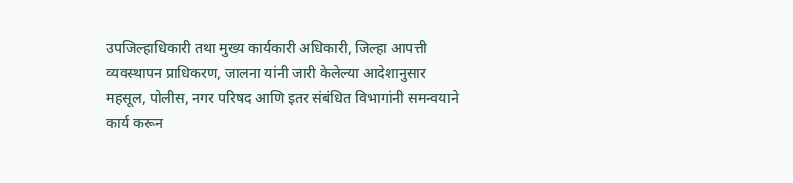उपजिल्हाधिकारी तथा मुख्य कार्यकारी अधिकारी, जिल्हा आपत्ती व्यवस्थापन प्राधिकरण, जालना यांनी जारी केलेल्या आदेशानुसार महसूल, पोलीस, नगर परिषद आणि इतर संबंधित विभागांनी समन्वयाने कार्य करून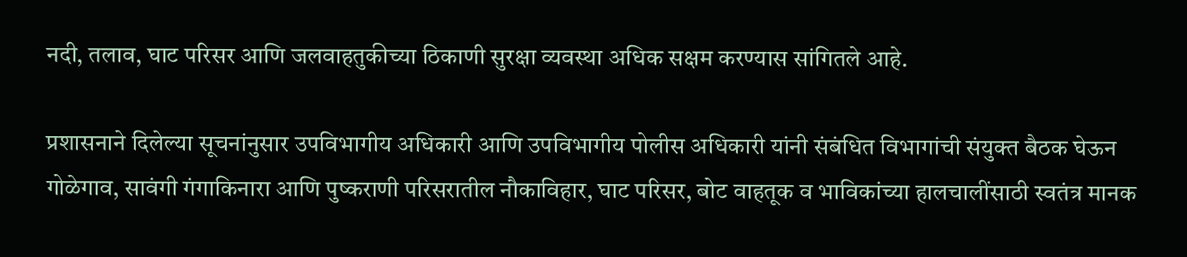नदी, तलाव, घाट परिसर आणि जलवाहतुकीच्या ठिकाणी सुरक्षा व्यवस्था अधिक सक्षम करण्यास सांगितले आहे.

प्रशासनाने दिलेल्या सूचनांनुसार उपविभागीय अधिकारी आणि उपविभागीय पोलीस अधिकारी यांनी संबंधित विभागांची संयुक्त बैठक घेऊन गोळेगाव, सावंगी गंगाकिनारा आणि पुष्कराणी परिसरातील नौकाविहार, घाट परिसर, बोट वाहतूक व भाविकांच्या हालचालींसाठी स्वतंत्र मानक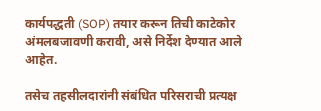कार्यपद्धती (SOP) तयार करून तिची काटेकोर अंमलबजावणी करावी, असे निर्देश देण्यात आले आहेत.

तसेच तहसीलदारांनी संबंधित परिसराची प्रत्यक्ष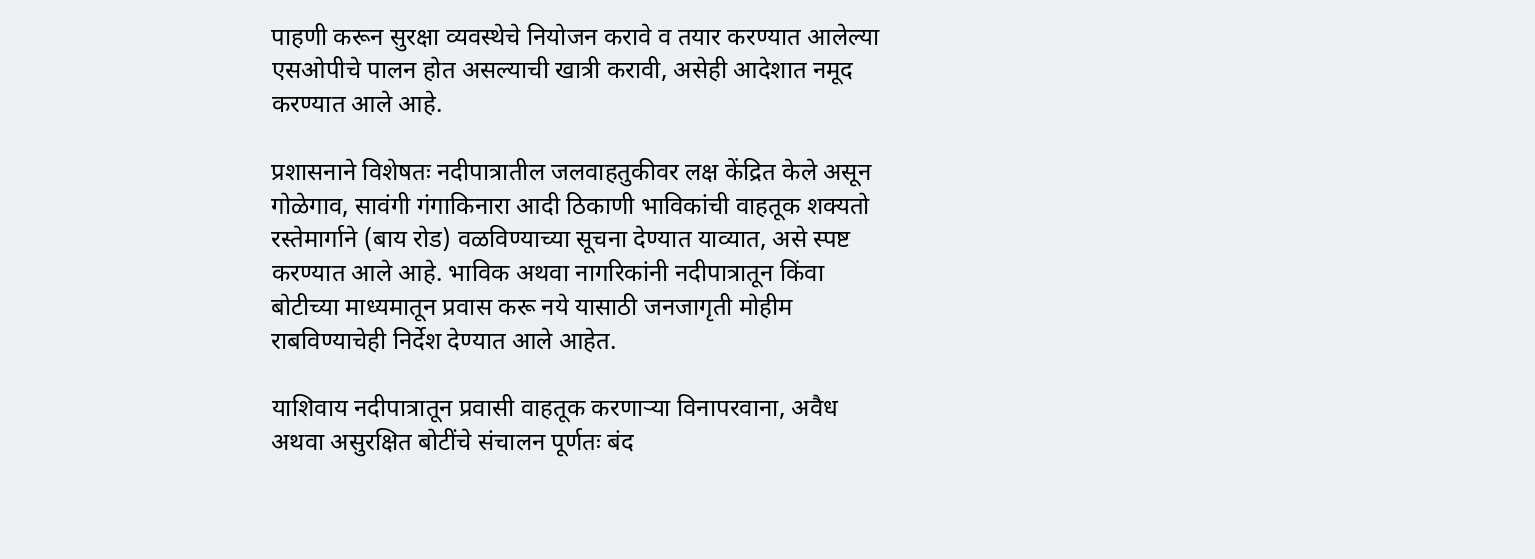पाहणी करून सुरक्षा व्यवस्थेचे नियोजन करावे व तयार करण्यात आलेल्या एसओपीचे पालन होत असल्याची खात्री करावी, असेही आदेशात नमूद करण्यात आले आहे.

प्रशासनाने विशेषतः नदीपात्रातील जलवाहतुकीवर लक्ष केंद्रित केले असून गोळेगाव, सावंगी गंगाकिनारा आदी ठिकाणी भाविकांची वाहतूक शक्यतो रस्तेमार्गाने (बाय रोड) वळविण्याच्या सूचना देण्यात याव्यात, असे स्पष्ट करण्यात आले आहे. भाविक अथवा नागरिकांनी नदीपात्रातून किंवा बोटीच्या माध्यमातून प्रवास करू नये यासाठी जनजागृती मोहीम राबविण्याचेही निर्देश देण्यात आले आहेत.

याशिवाय नदीपात्रातून प्रवासी वाहतूक करणाऱ्या विनापरवाना, अवैध अथवा असुरक्षित बोटींचे संचालन पूर्णतः बंद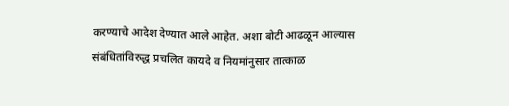करण्याचे आदेश देण्यात आले आहेत. अशा बोटी आढळून आल्यास संबंधितांविरुद्ध प्रचलित कायदे व नियमांनुसार तात्काळ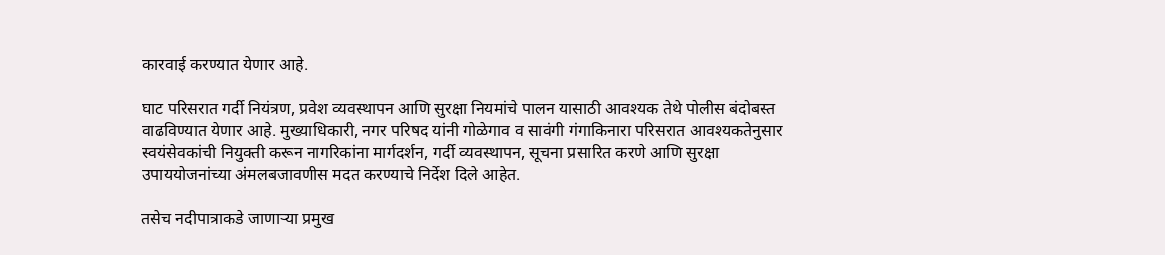कारवाई करण्यात येणार आहे.

घाट परिसरात गर्दी नियंत्रण, प्रवेश व्यवस्थापन आणि सुरक्षा नियमांचे पालन यासाठी आवश्यक तेथे पोलीस बंदोबस्त वाढविण्यात येणार आहे. मुख्याधिकारी, नगर परिषद यांनी गोळेगाव व सावंगी गंगाकिनारा परिसरात आवश्यकतेनुसार स्वयंसेवकांची नियुक्ती करून नागरिकांना मार्गदर्शन, गर्दी व्यवस्थापन, सूचना प्रसारित करणे आणि सुरक्षा उपाययोजनांच्या अंमलबजावणीस मदत करण्याचे निर्देश दिले आहेत.

तसेच नदीपात्राकडे जाणाऱ्या प्रमुख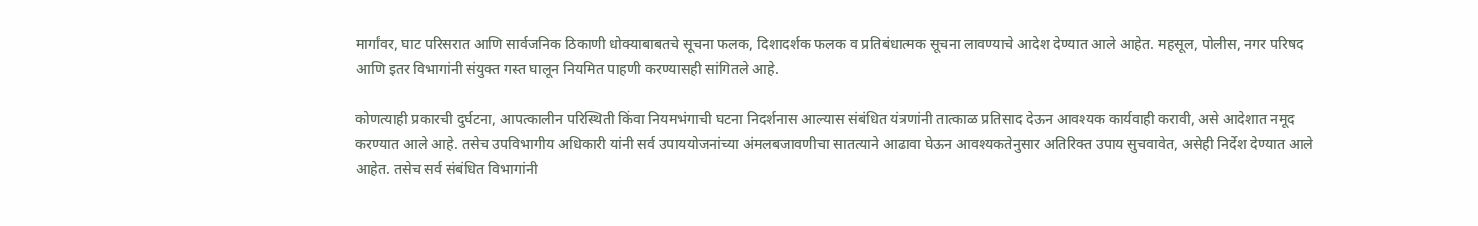मार्गांवर, घाट परिसरात आणि सार्वजनिक ठिकाणी धोक्याबाबतचे सूचना फलक, दिशादर्शक फलक व प्रतिबंधात्मक सूचना लावण्याचे आदेश देण्यात आले आहेत. महसूल, पोलीस, नगर परिषद आणि इतर विभागांनी संयुक्त गस्त घालून नियमित पाहणी करण्यासही सांगितले आहे.

कोणत्याही प्रकारची दुर्घटना, आपत्कालीन परिस्थिती किंवा नियमभंगाची घटना निदर्शनास आल्यास संबंधित यंत्रणांनी तात्काळ प्रतिसाद देऊन आवश्यक कार्यवाही करावी, असे आदेशात नमूद करण्यात आले आहे. तसेच उपविभागीय अधिकारी यांनी सर्व उपाययोजनांच्या अंमलबजावणीचा सातत्याने आढावा घेऊन आवश्यकतेनुसार अतिरिक्त उपाय सुचवावेत, असेही निर्देश देण्यात आले आहेत. तसेच सर्व संबंधित विभागांनी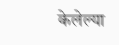केलेल्या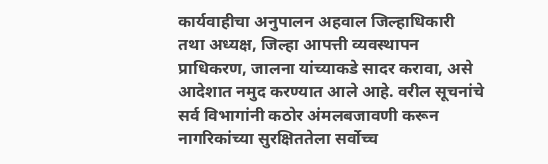कार्यवाहीचा अनुपालन अहवाल जिल्हाधिकारी तथा अध्यक्ष, जिल्हा आपत्ती व्यवस्थापन प्राधिकरण, जालना यांच्याकडे सादर करावा, असे आदेशात नमुद करण्यात आले आहे. वरील सूचनांचे सर्व विभागांनी कठोर अंमलबजावणी करून नागरिकांच्या सुरक्षिततेला सर्वोच्च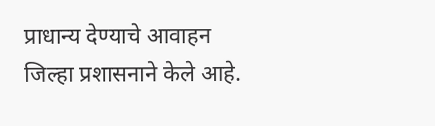प्राधान्य देण्याचे आवाहन जिल्हा प्रशासनाने केले आहे.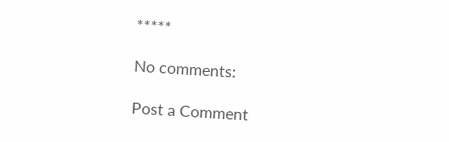*****

No comments:

Post a Comment